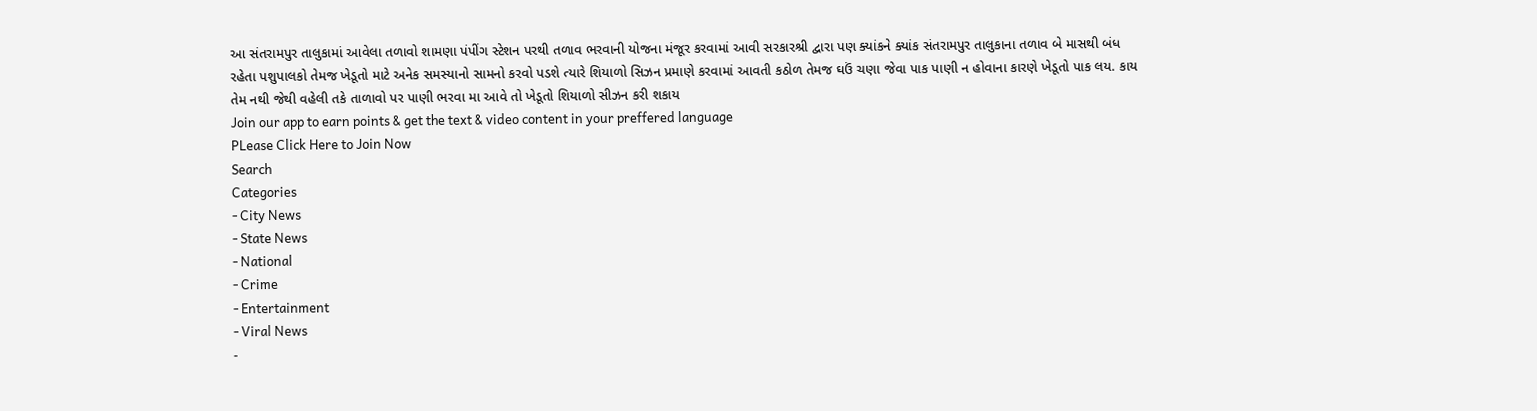આ સંતરામપુર તાલુકામાં આવેલા તળાવો શામણા પંપીંગ સ્ટેશન પરથી તળાવ ભરવાની યોજના મંજૂર કરવામાં આવી સરકારશ્રી દ્વારા પણ ક્યાંકને ક્યાંક સંતરામપુર તાલુકાના તળાવ બે માસથી બંધ રહેતા પશુપાલકો તેમજ ખેડૂતો માટે અનેક સમસ્યાનો સામનો કરવો પડશે ત્યારે શિયાળો સિઝન પ્રમાણે કરવામાં આવતી કઠોળ તેમજ ઘઉં ચણા જેવા પાક પાણી ન હોવાના કારણે ખેડૂતો પાક લય. કાય તેમ નથી જેથી વહેલી તકે તાળાવો પર પાણી ભરવા મા આવે તો ખેડૂતો શિયાળો સીઝન કરી શકાય
Join our app to earn points & get the text & video content in your preffered language
PLease Click Here to Join Now
Search
Categories
- City News
- State News
- National
- Crime
- Entertainment
- Viral News
-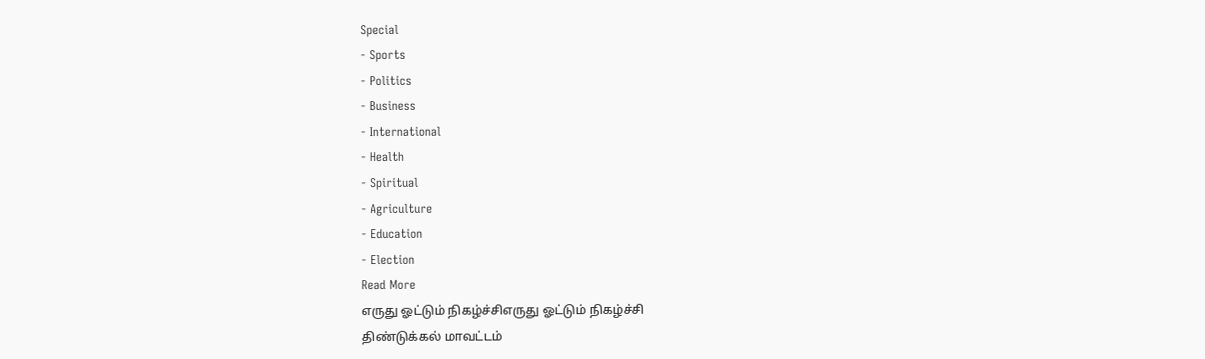Special
- Sports
- Politics
- Business
- International
- Health
- Spiritual
- Agriculture
- Education
- Election
Read More
எருது ஓட்டும் நிகழ்ச்சிஎருது ஓட்டும் நிகழ்ச்சி
திண்டுக்கல் மாவட்டம்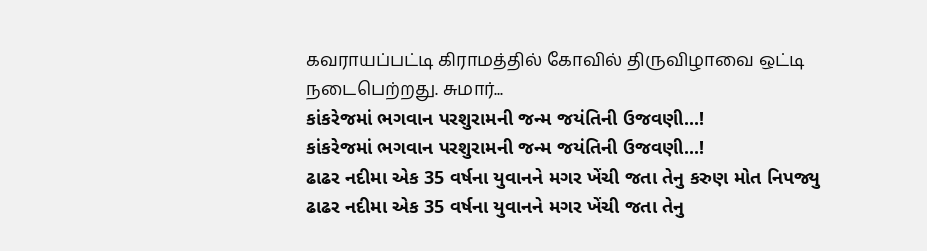கவராயப்பட்டி கிராமத்தில் கோவில் திருவிழாவை ஒட்டி நடைபெற்றது. சுமார்...
કાંકરેજમાં ભગવાન પરશુરામની જન્મ જયંતિની ઉજવણી...!
કાંકરેજમાં ભગવાન પરશુરામની જન્મ જયંતિની ઉજવણી...!
ઢાઢર નદીમા એક 35 વર્ષના યુવાનને મગર ખેંચી જતા તેનુ કરુણ મોત નિપજ્યુ
ઢાઢર નદીમા એક 35 વર્ષના યુવાનને મગર ખેંચી જતા તેનુ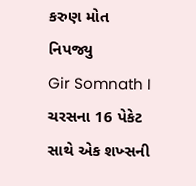કરુણ મોત નિપજ્યુ
Gir Somnath I ચરસના 16 પેકેટ સાથે એક શખ્સની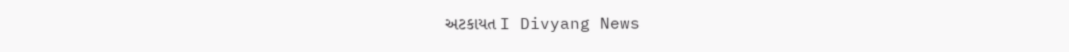અટકાયત I Divyang News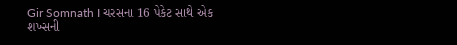Gir Somnath I ચરસના 16 પેકેટ સાથે એક શખ્સની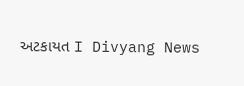અટકાયત I Divyang News